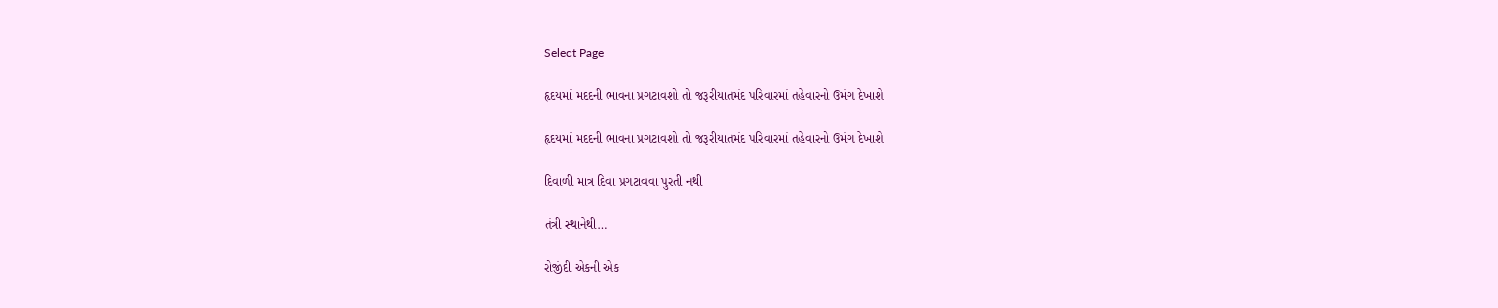Select Page

હૃદયમાં મદદની ભાવના પ્રગટાવશો તો જરૂરીયાતમંદ પરિવારમાં તહેવારનો ઉમંગ દેખાશે

હૃદયમાં મદદની ભાવના પ્રગટાવશો તો જરૂરીયાતમંદ પરિવારમાં તહેવારનો ઉમંગ દેખાશે

દિવાળી માત્ર દિવા પ્રગટાવવા પુરતી નથી

તંત્રી સ્થાનેથી…

રોજીંદી એકની એક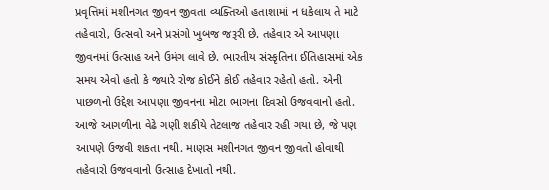પ્રવૃત્તિમાં મશીનગત જીવન જીવતા વ્યક્તિઓ હતાશામાં ન ધકેલાય તે માટે તહેવારો, ઉત્સવો અને પ્રસંગો ખુબજ જરૂરી છે. તહેવાર એ આપણા જીવનમાં ઉત્સાહ અને ઉમંગ લાવે છે. ભારતીય સંસ્કૃતિના ઈતિહાસમાં એક સમય એવો હતો કે જ્યારે રોજ કોઈને કોઈ તહેવાર રહેતો હતો. એની પાછળનો ઉદ્દેશ આપણા જીવનના મોટા ભાગના દિવસો ઉજવવાનો હતો. આજે આગળીના વેઢે ગણી શકીયે તેટલાજ તહેવાર રહી ગયા છે, જે પણ આપણે ઉજવી શકતા નથી. માણસ મશીનગત જીવન જીવતો હોવાથી તહેવારો ઉજવવાનો ઉત્સાહ દેખાતો નથી.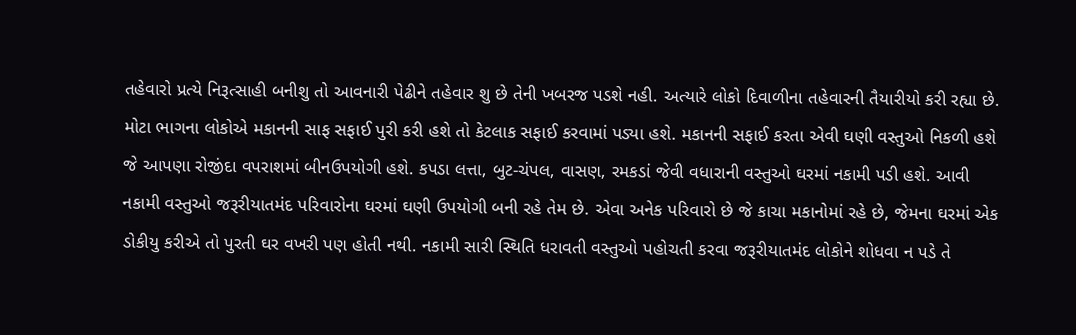તહેવારો પ્રત્યે નિરૂત્સાહી બનીશુ તો આવનારી પેઢીને તહેવાર શુ છે તેની ખબરજ પડશે નહી. અત્યારે લોકો દિવાળીના તહેવારની તૈયારીયો કરી રહ્યા છે. મોટા ભાગના લોકોએ મકાનની સાફ સફાઈ પુરી કરી હશે તો કેટલાક સફાઈ કરવામાં પડ્યા હશે. મકાનની સફાઈ કરતા એવી ઘણી વસ્તુઓ નિકળી હશે જે આપણા રોજીંદા વપરાશમાં બીનઉપયોગી હશે. કપડા લત્તા, બુટ-ચંપલ, વાસણ, રમકડાં જેવી વધારાની વસ્તુઓ ઘરમાં નકામી પડી હશે. આવી નકામી વસ્તુઓ જરૂરીયાતમંદ પરિવારોના ઘરમાં ઘણી ઉપયોગી બની રહે તેમ છે. એવા અનેક પરિવારો છે જે કાચા મકાનોમાં રહે છે, જેમના ઘરમાં એક ડોકીયુ કરીએ તો પુરતી ઘર વખરી પણ હોતી નથી. નકામી સારી સ્થિતિ ધરાવતી વસ્તુઓ પહોચતી કરવા જરૂરીયાતમંદ લોકોને શોધવા ન પડે તે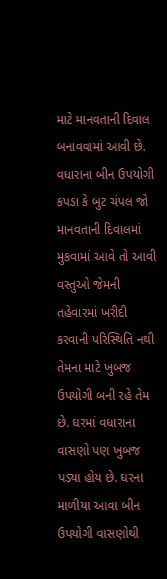માટે માનવતાની દિવાલ બનાવવામાં આવી છે. વધારાના બીન ઉપયોગી કપડા કે બુટ ચંપલ જો માનવતાની દિવાલમાં મુકવામાં આવે તો આવી વસ્તુઓ જેમની તહેવારમાં ખરીદી કરવાની પરિસ્થિતિ નથી તેમના માટે ખુબજ ઉપયોગી બની રહે તેમ છે. ઘરમાં વધારાના વાસણો પણ ખુબજ પડ્યા હોય છે. ઘરના માળીયા આવા બીન ઉપયોગી વાસણોથી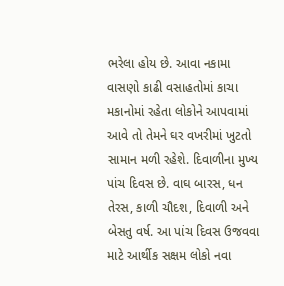ભરેલા હોય છે. આવા નકામા વાસણો કાઢી વસાહતોમાં કાચા મકાનોમાં રહેતા લોકોને આપવામાં આવે તો તેમને ઘર વખરીમાં ખુટતો સામાન મળી રહેશે. દિવાળીના મુખ્ય પાંચ દિવસ છે. વાઘ બારસ, ધન તેરસ, કાળી ચૌદશ, દિવાળી અને બેસતુ વર્ષ. આ પાંચ દિવસ ઉજવવા માટે આર્થીક સક્ષમ લોકો નવા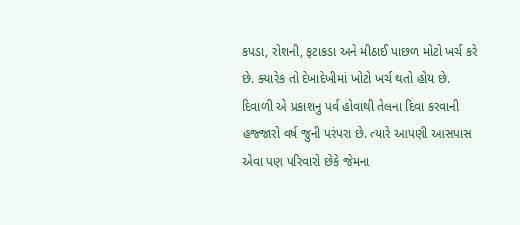કપડા, રોશની, ફટાકડા અને મીઠાઈ પાછળ મોટો ખર્ચ કરે છે. ક્યારેક તો દેખાદેખીમાં ખોટો ખર્ચ થતો હોય છે. દિવાળી એ પ્રકાશનુ પર્વ હોવાથી તેલના દિવા કરવાની હજ્જારો વર્ષ જુની પરંપરા છે. ત્યારે આપણી આસપાસ એવા પણ પરિવારો છેકે જેમના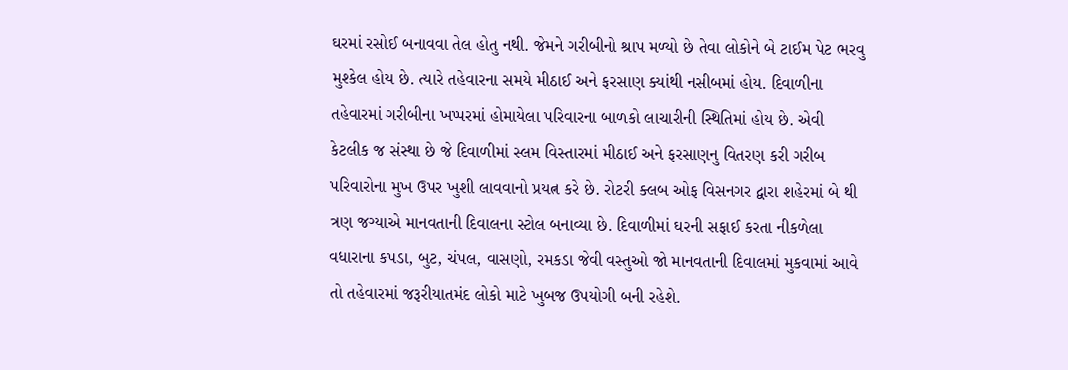ઘરમાં રસોઈ બનાવવા તેલ હોતુ નથી. જેમને ગરીબીનો શ્રાપ મળ્યો છે તેવા લોકોને બે ટાઈમ પેટ ભરવુ મુશ્કેલ હોય છે. ત્યારે તહેવારના સમયે મીઠાઈ અને ફરસાણ ક્યાંથી નસીબમાં હોય. દિવાળીના તહેવારમાં ગરીબીના ખપ્પરમાં હોમાયેલા પરિવારના બાળકો લાચારીની સ્થિતિમાં હોય છે. એવી કેટલીક જ સંસ્થા છે જે દિવાળીમાં સ્લમ વિસ્તારમાં મીઠાઈ અને ફરસાણનુ વિતરણ કરી ગરીબ પરિવારોના મુખ ઉપર ખુશી લાવવાનો પ્રયત્ન કરે છે. રોટરી ક્લબ ઓફ વિસનગર દ્વારા શહેરમાં બે થી ત્રણ જગ્યાએ માનવતાની દિવાલના સ્ટોલ બનાવ્યા છે. દિવાળીમાં ઘરની સફાઈ કરતા નીકળેલા વધારાના કપડા, બુટ, ચંપલ, વાસણો, રમકડા જેવી વસ્તુઓ જો માનવતાની દિવાલમાં મુકવામાં આવે તો તહેવારમાં જરૂરીયાતમંદ લોકો માટે ખુબજ ઉપયોગી બની રહેશે.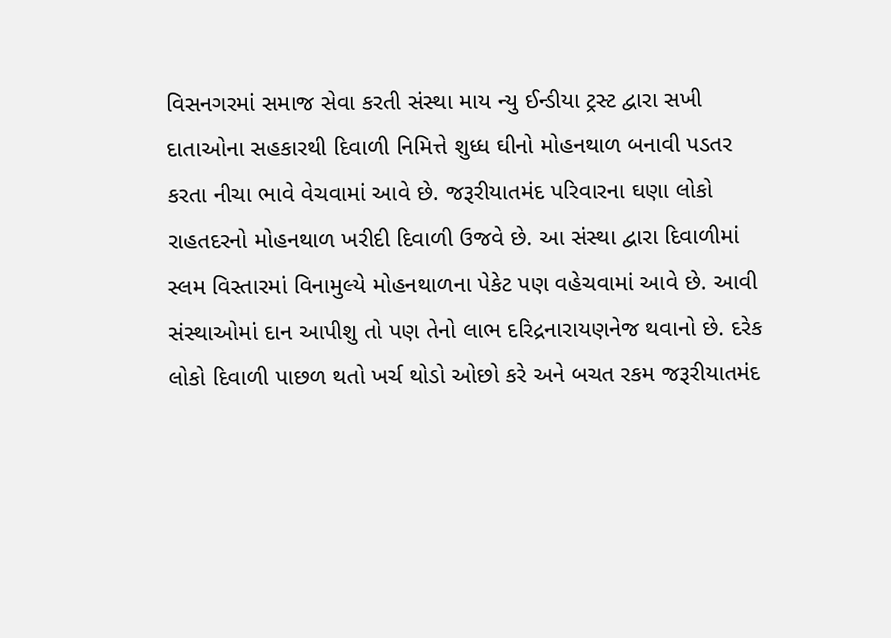વિસનગરમાં સમાજ સેવા કરતી સંસ્થા માય ન્યુ ઈન્ડીયા ટ્રસ્ટ દ્વારા સખી દાતાઓના સહકારથી દિવાળી નિમિત્તે શુધ્ધ ઘીનો મોહનથાળ બનાવી પડતર કરતા નીચા ભાવે વેચવામાં આવે છે. જરૂરીયાતમંદ પરિવારના ઘણા લોકો રાહતદરનો મોહનથાળ ખરીદી દિવાળી ઉજવે છે. આ સંસ્થા દ્વારા દિવાળીમાં સ્લમ વિસ્તારમાં વિનામુલ્યે મોહનથાળના પેકેટ પણ વહેચવામાં આવે છે. આવી સંસ્થાઓમાં દાન આપીશુ તો પણ તેનો લાભ દરિદ્રનારાયણનેજ થવાનો છે. દરેક લોકો દિવાળી પાછળ થતો ખર્ચ થોડો ઓછો કરે અને બચત રકમ જરૂરીયાતમંદ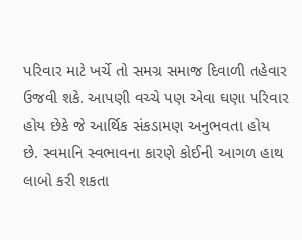પરિવાર માટે ખર્ચે તો સમગ્ર સમાજ દિવાળી તહેવાર ઉજવી શકે. આપણી વચ્ચે પણ એવા ઘણા પરિવાર હોય છેકે જે આર્થિક સંકડામણ અનુભવતા હોય છે. સ્વમાનિ સ્વભાવના કારણે કોઈની આગળ હાથ લાબો કરી શકતા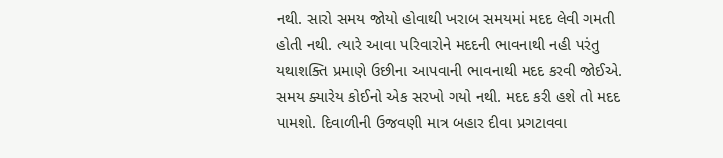નથી. સારો સમય જોયો હોવાથી ખરાબ સમયમાં મદદ લેવી ગમતી હોતી નથી. ત્યારે આવા પરિવારોને મદદની ભાવનાથી નહી પરંતુ યથાશક્તિ પ્રમાણે ઉછીના આપવાની ભાવનાથી મદદ કરવી જોઈએ. સમય ક્યારેય કોઈનો એક સરખો ગયો નથી. મદદ કરી હશે તો મદદ પામશો. દિવાળીની ઉજવણી માત્ર બહાર દીવા પ્રગટાવવા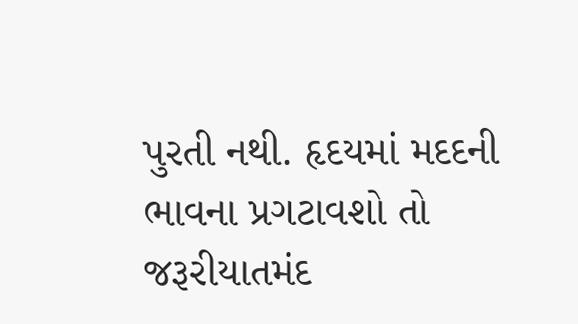પુરતી નથી. હૃદયમાં મદદની ભાવના પ્રગટાવશો તો જરૂરીયાતમંદ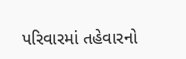પરિવારમાં તહેવારનો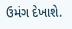ઉમંગ દેખાશે.